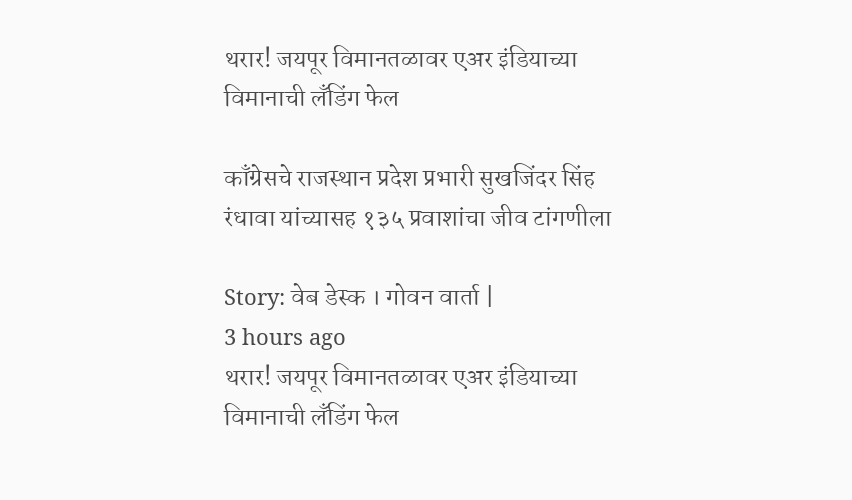थरार! जयपूर विमानतळावर एअर इंडियाच्या विमानाची लँडिंग फेल

काँग्रेसचे राजस्थान प्रदेश प्रभारी सुखजिंदर सिंह रंधावा यांच्यासह १३५ प्रवाशांचा जीव टांगणीला

Story: वेब डेस्क । गोवन वार्ता |
3 hours ago
थरार! जयपूर विमानतळावर एअर इंडियाच्या विमानाची लँडिंग फेल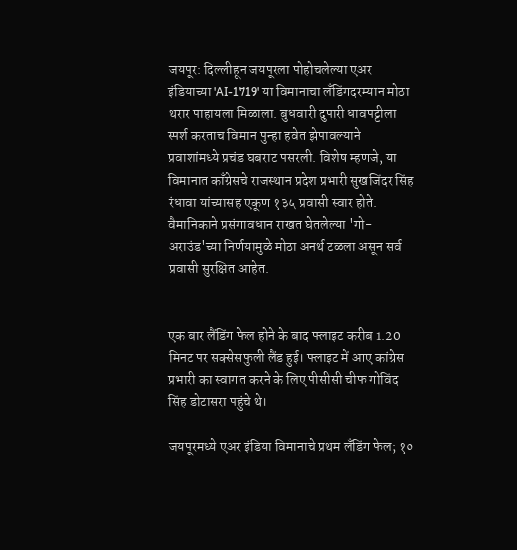जयपूर: दिल्लीहून जयपूरला पोहोचलेल्या एअर इंडियाच्या 'AI-1719' या विमानाचा लँडिंगदरम्यान मोठा थरार पाहायला मिळाला. बुधवारी दुपारी धावपट्टीला स्पर्श करताच विमान पुन्हा हवेत झेपावल्याने प्रवाशांमध्ये प्रचंड घबराट पसरली. विशेष म्हणजे, या विमानात काँग्रेसचे राजस्थान प्रदेश प्रभारी सुखजिंदर सिंह रंधावा यांच्यासह एकूण १३५ प्रवासी स्वार होते. वैमानिकाने प्रसंगावधान राखत घेतलेल्या 'गो-अराउंड'च्या निर्णयामुळे मोठा अनर्थ टळला असून सर्व प्रवासी सुरक्षित आहेत.


एक बार लैंडिंग फेल होने के बाद फ्लाइट करीब 1.20 मिनट पर सक्सेसफुली लैंड हुई। फ्लाइट में आए कांग्रेस प्रभारी का स्वागत करने के लिए पीसीसी चीफ गोविंद सिंह डोटासरा पहुंचे थे।

जयपूरमध्ये एअर इंडिया विमानाचे प्रथम लँडिंग फेल; १०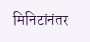मिनिटांनंतर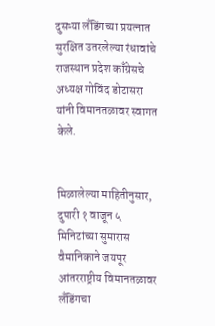दुसऱ्या लँडिंगच्या प्रयत्नात सुरक्षित उतरलेल्या रंधावांचे राजस्थान प्रदेश काँग्रेसचे अध्यक्ष गोविंद डोटासरा यांनी विमानतळावर स्वागत केले.


मिळालेल्या माहितीनुसार, दुपारी १ वाजून ५ मिनिटांच्या सुमारास वैमानिकाने जयपूर आंतरराष्ट्रीय विमानतळावर लँडिंगचा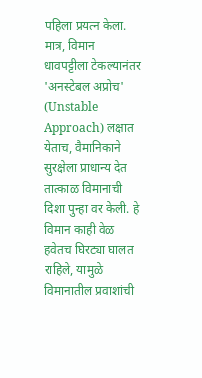पहिला प्रयत्न केला. मात्र, विमान धावपट्टीला टेकल्यानंतर 'अनस्टेबल अप्रोच' (Unstable Approach) लक्षात येताच, वैमानिकाने सुरक्षेला प्राधान्य देत तात्काळ विमानाची दिशा पुन्हा वर केली. हे विमान काही वेळ हवेतच घिरट्या घालत राहिले, यामुळे विमानातील प्रवाशांची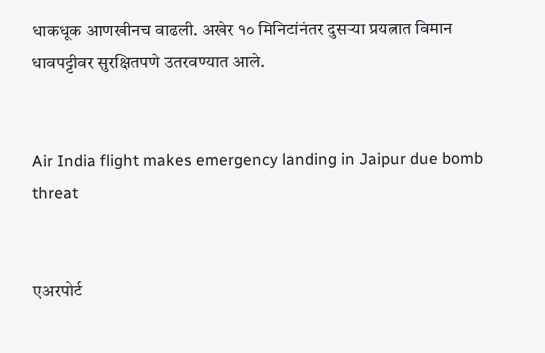धाकधूक आणखीनच वाढली. अखेर १० मिनिटांनंतर दुसऱ्या प्रयत्नात विमान धावपट्टीवर सुरक्षितपणे उतरवण्यात आले.


Air India flight makes emergency landing in Jaipur due bomb threat


एअरपोर्ट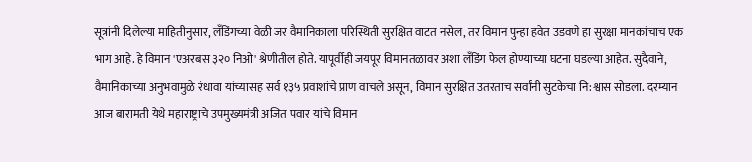सूत्रांनी दिलेल्या माहितीनुसार, लँडिंगच्या वेळी जर वैमानिकाला परिस्थिती सुरक्षित वाटत नसेल, तर विमान पुन्हा हवेत उडवणे हा सुरक्षा मानकांचाच एक भाग आहे. हे विमान 'एअरबस ३२० निओ' श्रेणीतील होते. यापूर्वीही जयपूर विमानतळावर अशा लँडिंग फेल होण्याच्या घटना घडल्या आहेत. सुदैवाने, वैमानिकाच्या अनुभवामुळे रंधावा यांच्यासह सर्व १३५ प्रवाशांचे प्राण वाचले असून, विमान सुरक्षित उतरताच सर्वांनी सुटकेचा नि:श्वास सोडला. दरम्यान आज बारामती येथे महाराष्ट्राचे उपमुख्यमंत्री अजित पवार यांचे विमान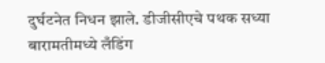दुर्घटनेत निधन झाले. डीजीसीएचे पथक सध्या बारामतीमध्ये लँडिंग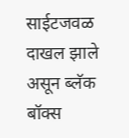साईटजवळ दाखल झाले असून ब्लॅक बॉक्स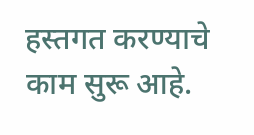हस्तगत करण्याचे काम सुरू आहे.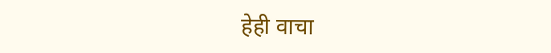हेही वाचा